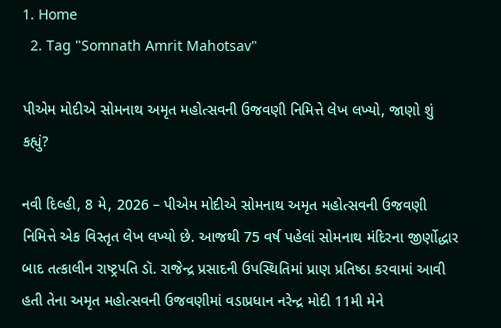1. Home
  2. Tag "Somnath Amrit Mahotsav"

પીએમ મોદીએ સોમનાથ અમૃત મહોત્સવની ઉજવણી નિમિત્તે લેખ લખ્યો, જાણો શું કહ્યું?

નવી દિલ્હી, 8 મે, 2026 – પીએમ મોદીએ સોમનાથ અમૃત મહોત્સવની ઉજવણી નિમિત્તે એક વિસ્તૃત લેખ લખ્યો છે. આજથી 75 વર્ષ પહેલાં સોમનાથ મંદિરના જીર્ણોદ્ધાર બાદ તત્કાલીન રાષ્ટ્રપતિ ડૉ. રાજેન્દ્ર પ્રસાદની ઉપસ્થિતિમાં પ્રાણ પ્રતિષ્ઠા કરવામાં આવી હતી તેના અમૃત મહોત્સવની ઉજવણીમાં વડાપ્રધાન નરેન્દ્ર મોદી 11મી મેને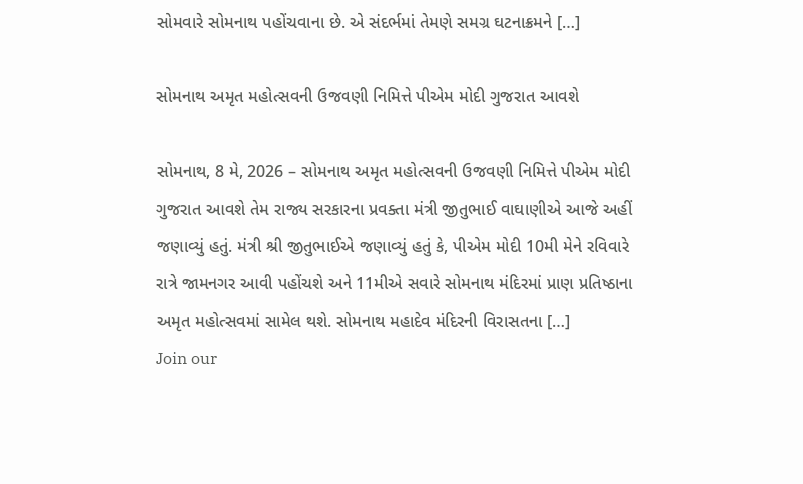સોમવારે સોમનાથ પહોંચવાના છે. એ સંદર્ભમાં તેમણે સમગ્ર ઘટનાક્રમને […]

સોમનાથ અમૃત મહોત્સવની ઉજવણી નિમિત્તે પીએમ મોદી ગુજરાત આવશે

સોમનાથ, 8 મે, 2026 – સોમનાથ અમૃત મહોત્સવની ઉજવણી નિમિત્તે પીએમ મોદી ગુજરાત આવશે તેમ રાજ્ય સરકારના પ્રવક્તા મંત્રી જીતુભાઈ વાઘાણીએ આજે અહીં જણાવ્યું હતું. મંત્રી શ્રી જીતુભાઈએ જણાવ્યું હતું કે, પીએમ મોદી 10મી મેને રવિવારે રાત્રે જામનગર આવી પહોંચશે અને 11મીએ સવારે સોમનાથ મંદિરમાં પ્રાણ પ્રતિષ્ઠાના અમૃત મહોત્સવમાં સામેલ થશે. સોમનાથ મહાદેવ મંદિરની વિરાસતના […]
Join our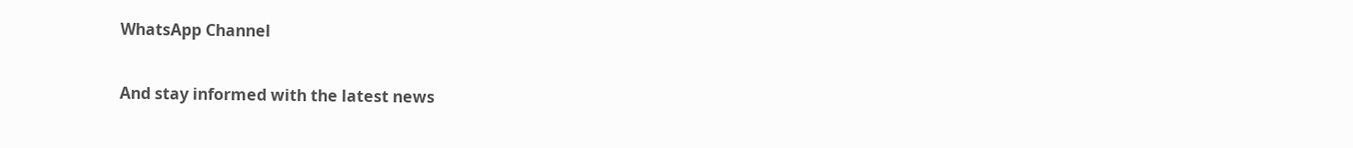WhatsApp Channel

And stay informed with the latest news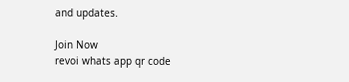and updates.

Join Now
revoi whats app qr code